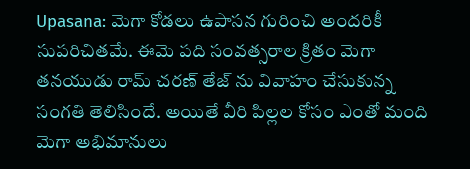Upasana: మెగా కోడలు ఉపాసన గురించి అందరికీ సుపరిచితమే. ఈమె పది సంవత్సరాల క్రితం మెగా తనయుడు రామ్ చరణ్ తేజ్ ను వివాహం చేసుకున్న సంగతి తెలిసిందే. అయితే వీరి పిల్లల కోసం ఎంతో మంది మెగా అభిమానులు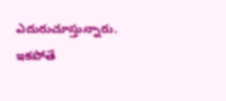ఎదురుచూస్తున్నారు. ఇకపోతే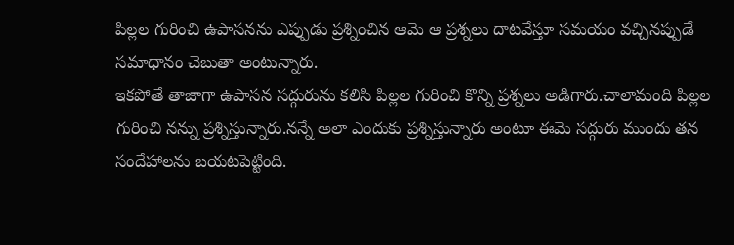పిల్లల గురించి ఉపాసనను ఎప్పుడు ప్రశ్నించిన ఆమె ఆ ప్రశ్నలు దాటవేస్తూ సమయం వచ్చినప్పుడే సమాధానం చెబుతా అంటున్నారు.
ఇకపోతే తాజాగా ఉపాసన సద్గురును కలిసి పిల్లల గురించి కొన్ని ప్రశ్నలు అడిగారు.చాలామంది పిల్లల గురించి నన్ను ప్రశ్నిస్తున్నారు.నన్నే అలా ఎందుకు ప్రశ్నిస్తున్నారు అంటూ ఈమె సద్గురు ముందు తన సందేహాలను బయటపెట్టింది.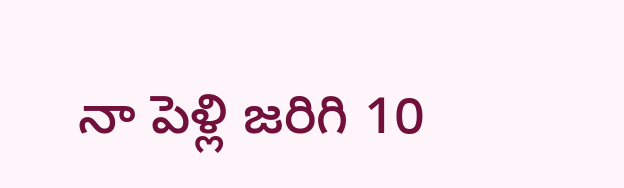నా పెళ్లి జరిగి 10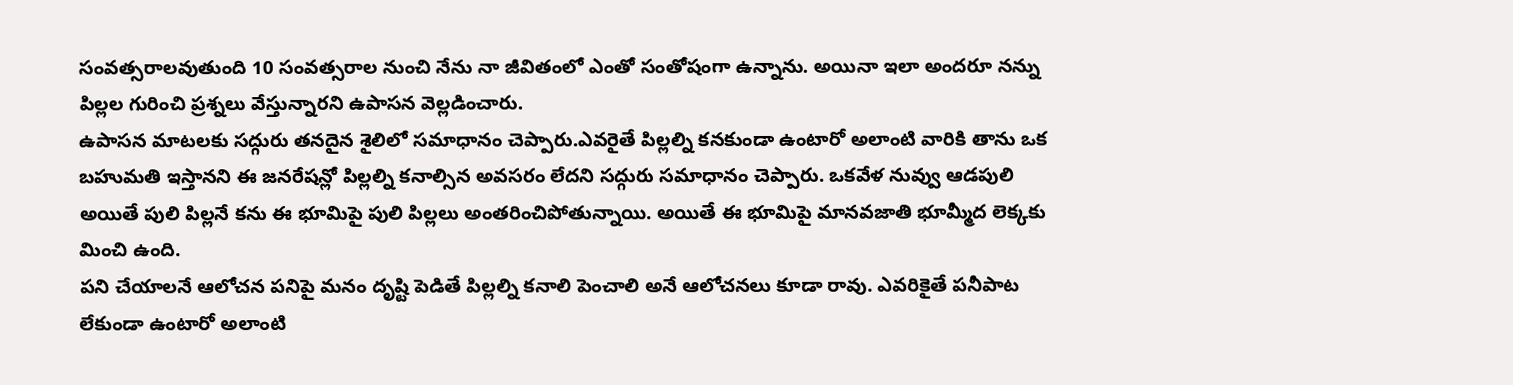సంవత్సరాలవుతుంది 10 సంవత్సరాల నుంచి నేను నా జీవితంలో ఎంతో సంతోషంగా ఉన్నాను. అయినా ఇలా అందరూ నన్ను పిల్లల గురించి ప్రశ్నలు వేస్తున్నారని ఉపాసన వెల్లడించారు.
ఉపాసన మాటలకు సద్గురు తనదైన శైలిలో సమాధానం చెప్పారు.ఎవరైతే పిల్లల్ని కనకుండా ఉంటారో అలాంటి వారికి తాను ఒక బహుమతి ఇస్తానని ఈ జనరేషన్లో పిల్లల్ని కనాల్సిన అవసరం లేదని సద్గురు సమాధానం చెప్పారు. ఒకవేళ నువ్వు ఆడపులి అయితే పులి పిల్లనే కను ఈ భూమిపై పులి పిల్లలు అంతరించిపోతున్నాయి. అయితే ఈ భూమిపై మానవజాతి భూమ్మీద లెక్కకు మించి ఉంది.
పని చేయాలనే ఆలోచన పనిపై మనం దృష్టి పెడితే పిల్లల్ని కనాలి పెంచాలి అనే ఆలోచనలు కూడా రావు. ఎవరికైతే పనీపాట లేకుండా ఉంటారో అలాంటి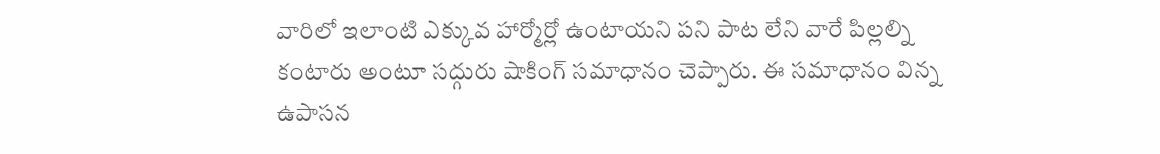వారిలో ఇలాంటి ఎక్కువ హార్మోర్లో ఉంటాయని పని పాట లేని వారే పిల్లల్ని కంటారు అంటూ సద్గురు షాకింగ్ సమాధానం చెప్పారు. ఈ సమాధానం విన్న ఉపాసన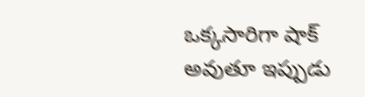ఒక్కసారిగా షాక్ అవుతూ ఇప్పుడు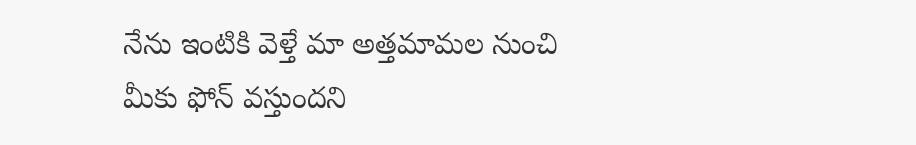నేను ఇంటికి వెళ్తే మా అత్తమామల నుంచి మీకు ఫోన్ వస్తుందని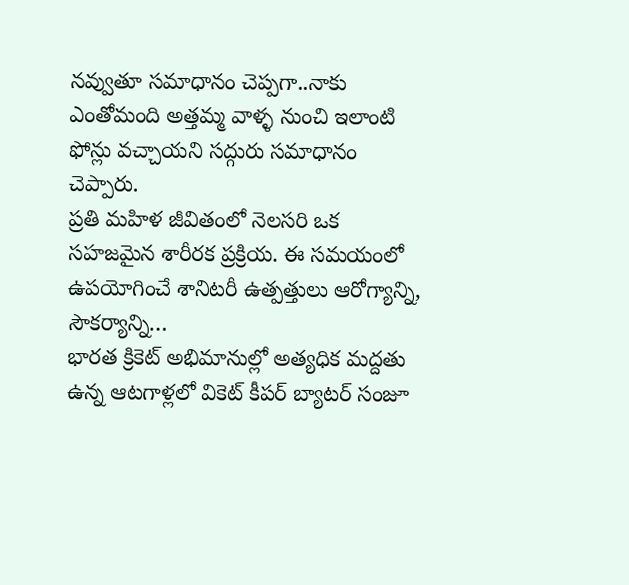నవ్వుతూ సమాధానం చెప్పగా..నాకు ఎంతోమంది అత్తమ్మ వాళ్ళ నుంచి ఇలాంటి ఫోన్లు వచ్చాయని సద్గురు సమాధానం చెప్పారు.
ప్రతి మహిళ జీవితంలో నెలసరి ఒక సహజమైన శారీరక ప్రక్రియ. ఈ సమయంలో ఉపయోగించే శానిటరీ ఉత్పత్తులు ఆరోగ్యాన్ని, సౌకర్యాన్ని…
భారత క్రికెట్ అభిమానుల్లో అత్యధిక మద్దతు ఉన్న ఆటగాళ్లలో వికెట్ కీపర్ బ్యాటర్ సంజూ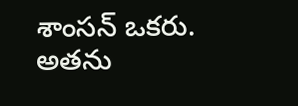శాంసన్ ఒకరు. అతను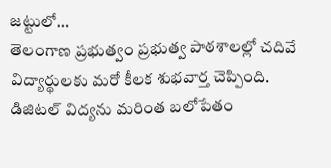జట్టులో…
తెలంగాణ ప్రభుత్వం ప్రభుత్వ పాఠశాలల్లో చదివే విద్యార్థులకు మరో కీలక శుభవార్త చెప్పింది. డిజిటల్ విద్యను మరింత బలోపేతం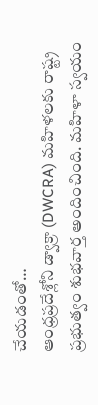చేయడంతో…
ఆంధ్రప్రదేశ్లోని డ్వాక్రా (DWCRA) మహిళలకు రాష్ట్ర ప్రభుత్వం శుభవార్త అందించింది. మహిళా స్వయం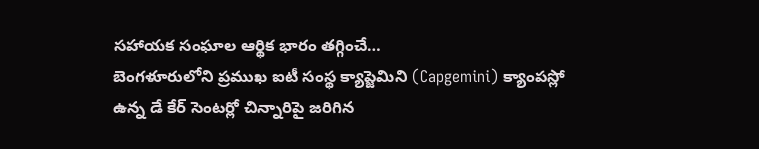సహాయక సంఘాల ఆర్థిక భారం తగ్గించే…
బెంగళూరులోని ప్రముఖ ఐటీ సంస్థ క్యాప్జెమిని (Capgemini) క్యాంపస్లో ఉన్న డే కేర్ సెంటర్లో చిన్నారిపై జరిగిన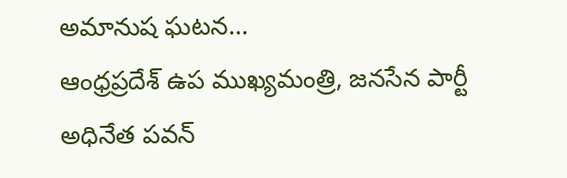అమానుష ఘటన…
ఆంధ్రప్రదేశ్ ఉప ముఖ్యమంత్రి, జనసేన పార్టీ అధినేత పవన్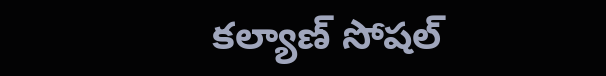కల్యాణ్ సోషల్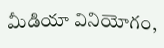మీడియా వినియోగం,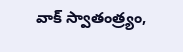వాక్ స్వాతంత్ర్యం,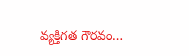వ్యక్తిగత గౌరవం…